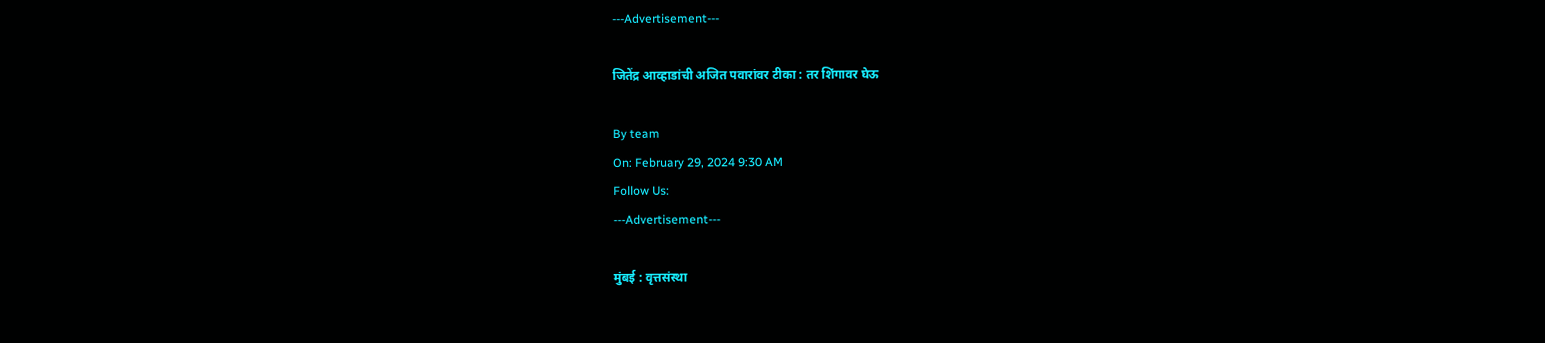---Advertisement---

जितेंद्र आव्हाडांची अजित पवारांवर टीका : तर शिंगावर घेऊ

By team
On: February 29, 2024 9:30 AM
Follow Us:
---Advertisement---

मुंबई : वृत्तसंस्था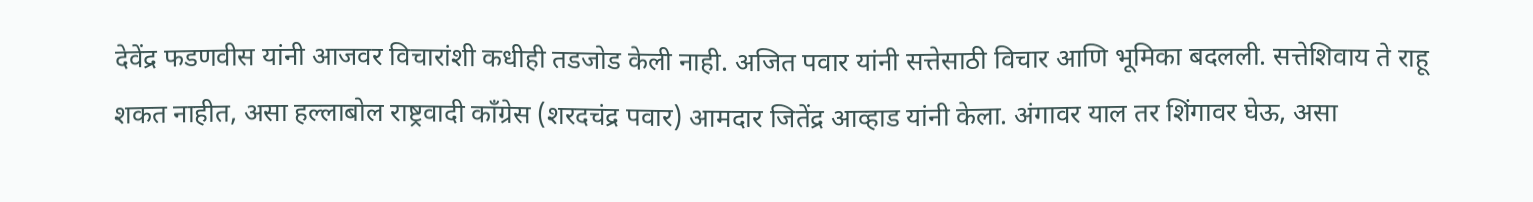देवेंद्र फडणवीस यांनी आजवर विचारांशी कधीही तडजोड केली नाही. अजित पवार यांनी सत्तेसाठी विचार आणि भूमिका बदलली. सत्तेशिवाय ते राहू शकत नाहीत, असा हल्लाबोल राष्ट्रवादी काँग्रेस (शरदचंद्र पवार) आमदार जितेंद्र आव्हाड यांनी केला. अंगावर याल तर शिंगावर घेऊ, असा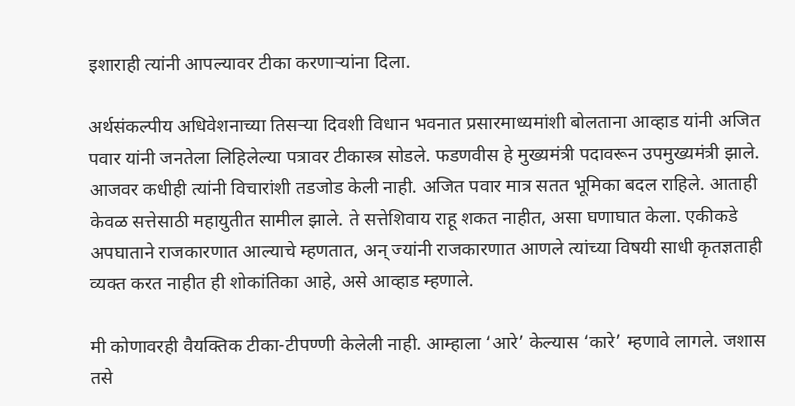इशाराही त्यांनी आपल्यावर टीका करणाऱ्यांना दिला.

अर्थसंकल्पीय अधिवेशनाच्या तिसऱ्या दिवशी विधान भवनात प्रसारमाध्यमांशी बोलताना आव्हाड यांनी अजित पवार यांनी जनतेला लिहिलेल्या पत्रावर टीकास्त्र सोडले. फडणवीस हे मुख्यमंत्री पदावरून उपमुख्यमंत्री झाले. आजवर कधीही त्यांनी विचारांशी तडजोड केली नाही. अजित पवार मात्र सतत भूमिका बदल राहिले. आताही केवळ सत्तेसाठी महायुतीत सामील झाले. ते सत्तेशिवाय राहू शकत नाहीत, असा घणाघात केला. एकीकडे अपघाताने राजकारणात आल्याचे म्हणतात, अन् ज्यांनी राजकारणात आणले त्यांच्या विषयी साधी कृतज्ञताही व्यक्त करत नाहीत ही शोकांतिका आहे, असे आव्हाड म्हणाले.

मी कोणावरही वैयक्तिक टीका-टीपण्णी केलेली नाही. आम्हाला ‘आरे’ केल्यास ‘कारे’ म्हणावे लागले. जशास तसे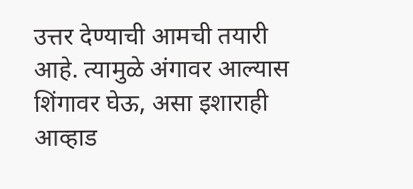उत्तर देण्याची आमची तयारी आहे. त्यामुळे अंगावर आल्यास शिंगावर घेऊ, असा इशाराही आव्हाड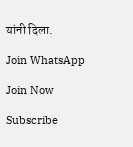यांनी दिला.

Join WhatsApp

Join Now

Subscribe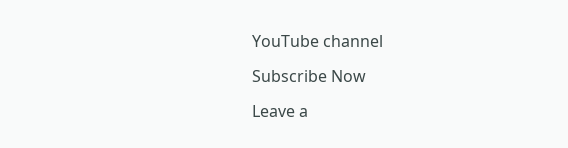YouTube channel

Subscribe Now

Leave a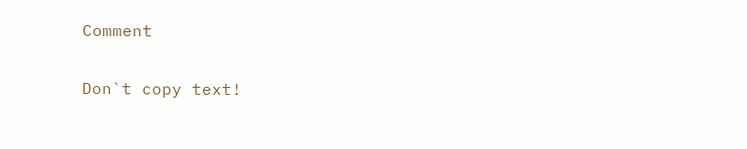Comment

Don`t copy text!